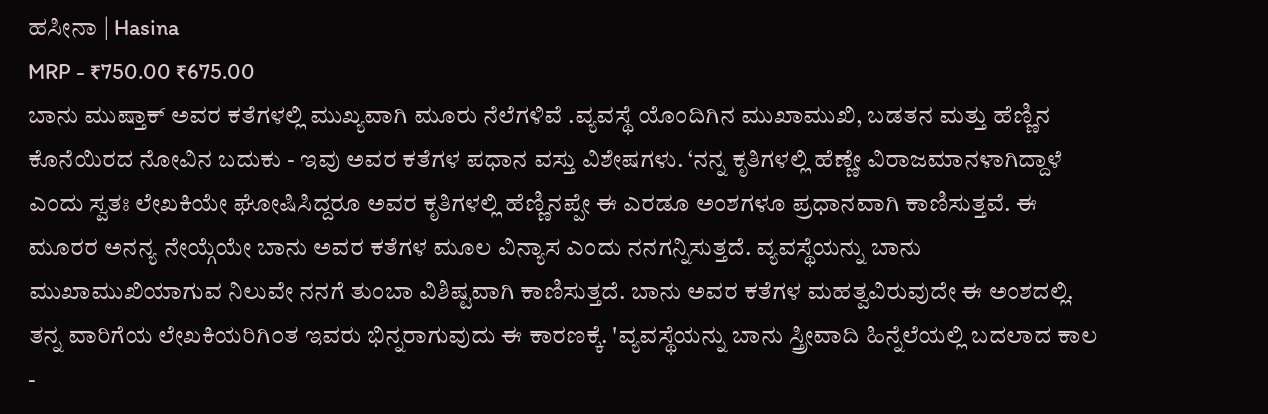ಹಸೀನಾ | Hasina
MRP - ₹750.00 ₹675.00
ಬಾನು ಮುಷ್ತಾಕ್ ಅವರ ಕತೆಗಳಲ್ಲಿ ಮುಖ್ಯವಾಗಿ ಮೂರು ನೆಲೆಗಳಿವೆ .ವ್ಯವಸ್ಥೆ ಯೊಂದಿಗಿನ ಮುಖಾಮುಖಿ, ಬಡತನ ಮತ್ತು ಹೆಣ್ಣಿನ ಕೊನೆಯಿರದ ನೋವಿನ ಬದುಕು - ಇವು ಅವರ ಕತೆಗಳ ಪಧಾನ ವಸ್ತು ವಿಶೇಷಗಳು. ‘ನನ್ನ ಕೃತಿಗಳಲ್ಲಿ ಹೆಣ್ಣೇ ವಿರಾಜಮಾನಳಾಗಿದ್ದಾಳೆ ಎಂದು ಸ್ವತಃ ಲೇಖಕಿಯೇ ಘೋಷಿಸಿದ್ದರೂ ಅವರ ಕೃತಿಗಳಲ್ಲಿ ಹೆಣ್ಣಿನಪ್ಪೇ ಈ ಎರಡೂ ಅಂಶಗಳೂ ಪ್ರಧಾನವಾಗಿ ಕಾಣಿಸುತ್ತವೆ. ಈ ಮೂರರ ಅನನ್ಯ ನೇಯ್ಗೆಯೇ ಬಾನು ಅವರ ಕತೆಗಳ ಮೂಲ ವಿನ್ಯಾಸ ಎಂದು ನನಗನ್ನಿಸುತ್ತದೆ. ವ್ಯವಸ್ಥೆಯನ್ನು ಬಾನು ಮುಖಾಮುಖಿಯಾಗುವ ನಿಲುವೇ ನನಗೆ ತುಂಬಾ ವಿಶಿಷ್ಟವಾಗಿ ಕಾಣಿಸುತ್ತದೆ. ಬಾನು ಅವರ ಕತೆಗಳ ಮಹತ್ವವಿರುವುದೇ ಈ ಅಂಶದಲ್ಲಿ. ತನ್ನ ವಾರಿಗೆಯ ಲೇಖಕಿಯರಿಗಿ೦ತ ಇವರು ಭಿನ್ನರಾಗುವುದು ಈ ಕಾರಣಕ್ಕೆ. 'ವ್ಯವಸ್ಥೆಯನ್ನು ಬಾನು ಸ್ತ್ರೀವಾದಿ ಹಿನ್ನೆಲೆಯಲ್ಲಿ ಬದಲಾದ ಕಾಲ -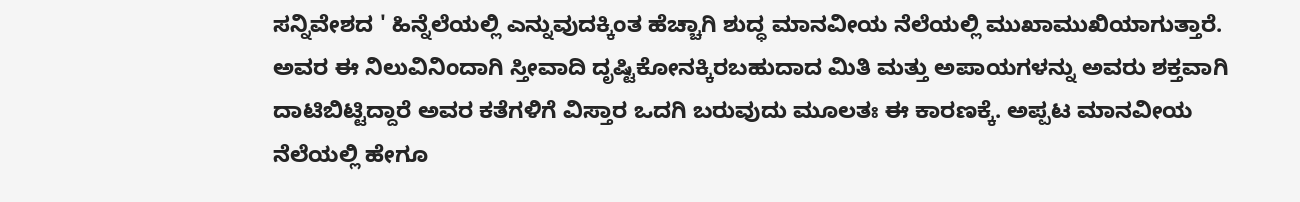ಸನ್ನಿವೇಶದ ' ಹಿನ್ನೆಲೆಯಲ್ಲಿ ಎನ್ನುವುದಕ್ಕಿಂತ ಹೆಚ್ಚಾಗಿ ಶುದ್ಧ ಮಾನವೀಯ ನೆಲೆಯಲ್ಲಿ ಮುಖಾಮುಖಿಯಾಗುತ್ತಾರೆ. ಅವರ ಈ ನಿಲುವಿನಿಂದಾಗಿ ಸ್ತೀವಾದಿ ದೃಷ್ಟಿಕೋನಕ್ಕಿರಬಹುದಾದ ಮಿತಿ ಮತ್ತು ಅಪಾಯಗಳನ್ನು ಅವರು ಶಕ್ತವಾಗಿ ದಾಟಿಬಿಟ್ಟಿದ್ದಾರೆ ಅವರ ಕತೆಗಳಿಗೆ ವಿಸ್ತಾರ ಒದಗಿ ಬರುವುದು ಮೂಲತಃ ಈ ಕಾರಣಕ್ಕೆ. ಅಪ್ಪಟ ಮಾನವೀಯ ನೆಲೆಯಲ್ಲಿ ಹೇಗೂ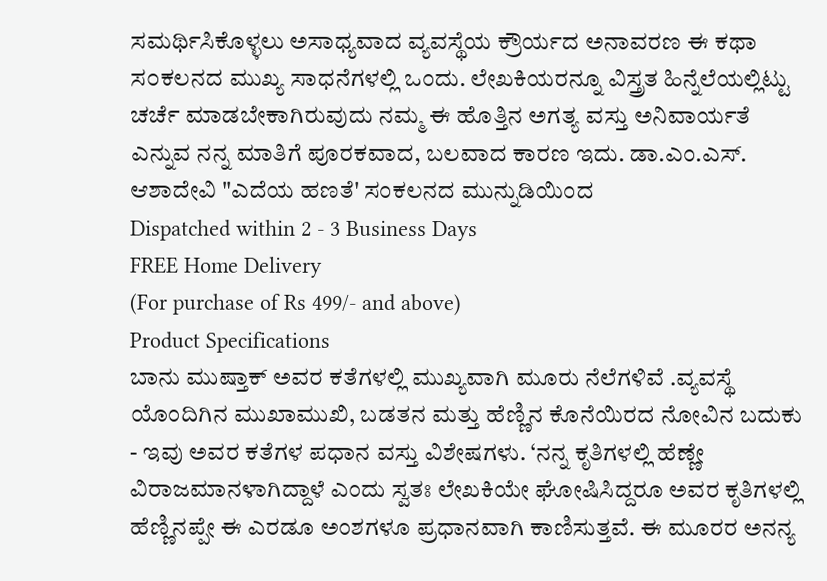ಸಮರ್ಥಿಸಿಕೊಳ್ಳಲು ಅಸಾಧ್ಯವಾದ ವ್ಯವಸ್ಥೆಯ ಕ್ರೌರ್ಯದ ಅನಾವರಣ ಈ ಕಥಾ ಸ೦ಕಲನದ ಮುಖ್ಯ ಸಾಧನೆಗಳಲ್ಲಿ ಒಂದು. ಲೇಖಕಿಯರನ್ನೂ ವಿಸ್ತ್ರತ ಹಿನ್ನೆಲೆಯಲ್ಲಿಟ್ಟು ಚರ್ಚೆ ಮಾಡಬೇಕಾಗಿರುವುದು ನಮ್ಮ ಈ ಹೊತ್ತಿನ ಅಗತ್ಯ ವಸ್ತು ಅನಿವಾರ್ಯತೆ ಎನ್ನುವ ನನ್ನ ಮಾತಿಗೆ ಪೂರಕವಾದ, ಬಲವಾದ ಕಾರಣ ಇದು. ಡಾ.ಎಂ.ಎಸ್. ಆಶಾದೇವಿ "ಎದೆಯ ಹಣತೆ' ಸಂಕಲನದ ಮುನ್ನುಡಿಯಿಂದ
Dispatched within 2 - 3 Business Days
FREE Home Delivery
(For purchase of Rs 499/- and above)
Product Specifications
ಬಾನು ಮುಷ್ತಾಕ್ ಅವರ ಕತೆಗಳಲ್ಲಿ ಮುಖ್ಯವಾಗಿ ಮೂರು ನೆಲೆಗಳಿವೆ .ವ್ಯವಸ್ಥೆ ಯೊಂದಿಗಿನ ಮುಖಾಮುಖಿ, ಬಡತನ ಮತ್ತು ಹೆಣ್ಣಿನ ಕೊನೆಯಿರದ ನೋವಿನ ಬದುಕು - ಇವು ಅವರ ಕತೆಗಳ ಪಧಾನ ವಸ್ತು ವಿಶೇಷಗಳು. ‘ನನ್ನ ಕೃತಿಗಳಲ್ಲಿ ಹೆಣ್ಣೇ ವಿರಾಜಮಾನಳಾಗಿದ್ದಾಳೆ ಎಂದು ಸ್ವತಃ ಲೇಖಕಿಯೇ ಘೋಷಿಸಿದ್ದರೂ ಅವರ ಕೃತಿಗಳಲ್ಲಿ ಹೆಣ್ಣಿನಪ್ಪೇ ಈ ಎರಡೂ ಅಂಶಗಳೂ ಪ್ರಧಾನವಾಗಿ ಕಾಣಿಸುತ್ತವೆ. ಈ ಮೂರರ ಅನನ್ಯ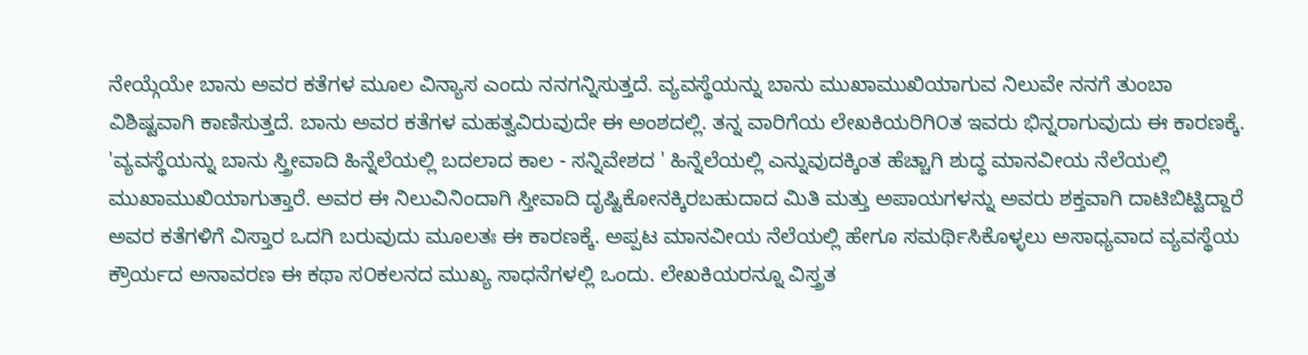ನೇಯ್ಗೆಯೇ ಬಾನು ಅವರ ಕತೆಗಳ ಮೂಲ ವಿನ್ಯಾಸ ಎಂದು ನನಗನ್ನಿಸುತ್ತದೆ. ವ್ಯವಸ್ಥೆಯನ್ನು ಬಾನು ಮುಖಾಮುಖಿಯಾಗುವ ನಿಲುವೇ ನನಗೆ ತುಂಬಾ ವಿಶಿಷ್ಟವಾಗಿ ಕಾಣಿಸುತ್ತದೆ. ಬಾನು ಅವರ ಕತೆಗಳ ಮಹತ್ವವಿರುವುದೇ ಈ ಅಂಶದಲ್ಲಿ. ತನ್ನ ವಾರಿಗೆಯ ಲೇಖಕಿಯರಿಗಿ೦ತ ಇವರು ಭಿನ್ನರಾಗುವುದು ಈ ಕಾರಣಕ್ಕೆ. 'ವ್ಯವಸ್ಥೆಯನ್ನು ಬಾನು ಸ್ತ್ರೀವಾದಿ ಹಿನ್ನೆಲೆಯಲ್ಲಿ ಬದಲಾದ ಕಾಲ - ಸನ್ನಿವೇಶದ ' ಹಿನ್ನೆಲೆಯಲ್ಲಿ ಎನ್ನುವುದಕ್ಕಿಂತ ಹೆಚ್ಚಾಗಿ ಶುದ್ಧ ಮಾನವೀಯ ನೆಲೆಯಲ್ಲಿ ಮುಖಾಮುಖಿಯಾಗುತ್ತಾರೆ. ಅವರ ಈ ನಿಲುವಿನಿಂದಾಗಿ ಸ್ತೀವಾದಿ ದೃಷ್ಟಿಕೋನಕ್ಕಿರಬಹುದಾದ ಮಿತಿ ಮತ್ತು ಅಪಾಯಗಳನ್ನು ಅವರು ಶಕ್ತವಾಗಿ ದಾಟಿಬಿಟ್ಟಿದ್ದಾರೆ ಅವರ ಕತೆಗಳಿಗೆ ವಿಸ್ತಾರ ಒದಗಿ ಬರುವುದು ಮೂಲತಃ ಈ ಕಾರಣಕ್ಕೆ. ಅಪ್ಪಟ ಮಾನವೀಯ ನೆಲೆಯಲ್ಲಿ ಹೇಗೂ ಸಮರ್ಥಿಸಿಕೊಳ್ಳಲು ಅಸಾಧ್ಯವಾದ ವ್ಯವಸ್ಥೆಯ ಕ್ರೌರ್ಯದ ಅನಾವರಣ ಈ ಕಥಾ ಸ೦ಕಲನದ ಮುಖ್ಯ ಸಾಧನೆಗಳಲ್ಲಿ ಒಂದು. ಲೇಖಕಿಯರನ್ನೂ ವಿಸ್ತ್ರತ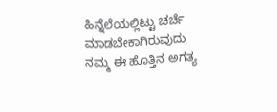ಹಿನ್ನೆಲೆಯಲ್ಲಿಟ್ಟು ಚರ್ಚೆ ಮಾಡಬೇಕಾಗಿರುವುದು ನಮ್ಮ ಈ ಹೊತ್ತಿನ ಅಗತ್ಯ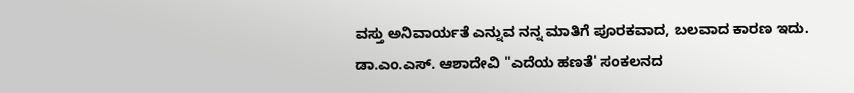ವಸ್ತು ಅನಿವಾರ್ಯತೆ ಎನ್ನುವ ನನ್ನ ಮಾತಿಗೆ ಪೂರಕವಾದ, ಬಲವಾದ ಕಾರಣ ಇದು. ಡಾ.ಎಂ.ಎಸ್. ಆಶಾದೇವಿ "ಎದೆಯ ಹಣತೆ' ಸಂಕಲನದ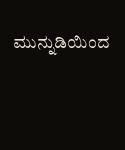ಮುನ್ನುಡಿಯಿಂದ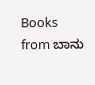Books from ಬಾನು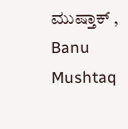ಮುಷ್ತಾಕ್ , Banu Mushtaq